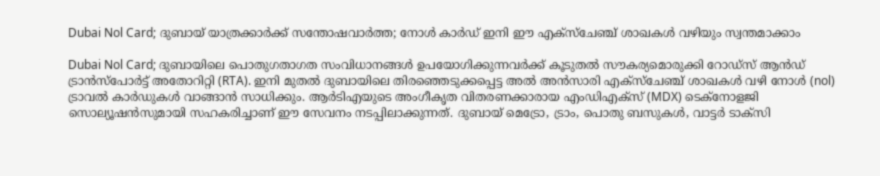Dubai Nol Card; ദുബായ് യാത്രക്കാർക്ക് സന്തോഷവാർത്ത; നോൾ കാർഡ് ഇനി ഈ എക്സ്ചേഞ്ച് ശാഖകൾ വഴിയും സ്വന്തമാക്കാം

Dubai Nol Card; ദുബായിലെ പൊതുഗതാഗത സംവിധാനങ്ങൾ ഉപയോഗിക്കുന്നവർക്ക് കൂടുതൽ സൗകര്യമൊരുക്കി റോഡ്‌സ് ആൻഡ് ട്രാൻസ്‌പോർട്ട് അതോറിറ്റി (RTA). ഇനി മുതൽ ദുബായിലെ തിരഞ്ഞെടുക്കപ്പെട്ട അൽ അൻസാരി എക്സ്ചേഞ്ച് ശാഖകൾ വഴി നോൾ (nol) ട്രാവൽ കാർഡുകൾ വാങ്ങാൻ സാധിക്കും. ആർടിഎയുടെ അംഗീകൃത വിതരണക്കാരായ എംഡിഎക്സ് (MDX) ടെക്നോളജി സൊല്യൂഷൻസുമായി സഹകരിച്ചാണ് ഈ സേവനം നടപ്പിലാക്കുന്നത്. ദുബായ് മെട്രോ, ട്രാം, പൊതു ബസുകൾ, വാട്ടർ ടാക്സി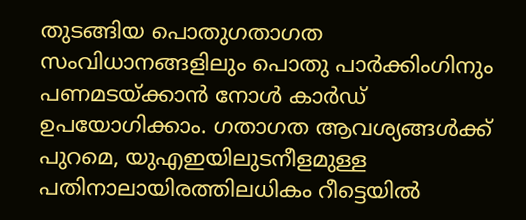തുടങ്ങിയ പൊതുഗതാഗത സംവിധാനങ്ങളിലും പൊതു പാർക്കിംഗിനും പണമടയ്ക്കാൻ നോൾ കാർഡ് ഉപയോഗിക്കാം. ഗതാഗത ആവശ്യങ്ങൾക്ക് പുറമെ, യുഎഇയിലുടനീളമുള്ള പതിനാലായിരത്തിലധികം റീട്ടെയിൽ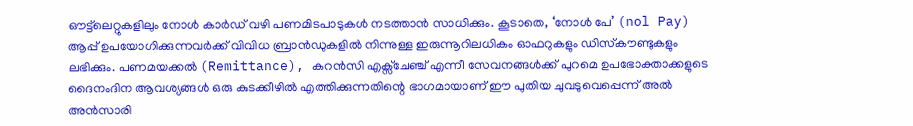ഔട്ട്‌ലെറ്റുകളിലും നോൾ കാർഡ് വഴി പണമിടപാടുകൾ നടത്താൻ സാധിക്കും. കൂടാതെ, ‘നോൾ പേ’ (nol Pay) ആപ്പ് ഉപയോഗിക്കുന്നവർക്ക് വിവിധ ബ്രാൻഡുകളിൽ നിന്നുള്ള ഇരുന്നൂറിലധികം ഓഫറുകളും ഡിസ്‌കൗണ്ടുകളും ലഭിക്കും. പണമയക്കൽ (Remittance), കറൻസി എക്സ്ചേഞ്ച് എന്നീ സേവനങ്ങൾക്ക് പുറമെ ഉപഭോക്താക്കളുടെ ദൈനംദിന ആവശ്യങ്ങൾ ഒരു കുടക്കീഴിൽ എത്തിക്കുന്നതിന്റെ ഭാഗമായാണ് ഈ പുതിയ ചുവടുവെപ്പെന്ന് അൽ അൻസാരി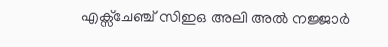എക്സ്ചേഞ്ച് സിഇഒ അലി അൽ നജ്ജാർ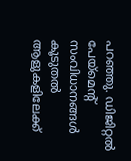പറഞ്ഞു. ഡിജിറ്റൽ പേയ്‌മെന്റ് സംവിധാനങ്ങൾ കൂടുതൽ ആളുകളിലേക്ക്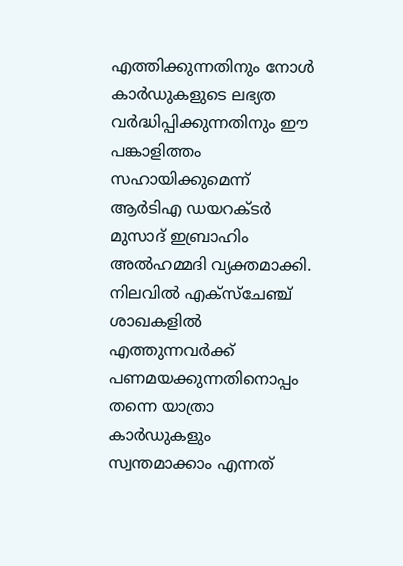എത്തിക്കുന്നതിനും നോൾ കാർഡുകളുടെ ലഭ്യത വർദ്ധിപ്പിക്കുന്നതിനും ഈ പങ്കാളിത്തം സഹായിക്കുമെന്ന് ആർടിഎ ഡയറക്ടർ മുസാദ് ഇബ്രാഹിം അൽഹമ്മദി വ്യക്തമാക്കി. നിലവിൽ എക്സ്ചേഞ്ച് ശാഖകളിൽ എത്തുന്നവർക്ക് പണമയക്കുന്നതിനൊപ്പം തന്നെ യാത്രാ കാർഡുകളും സ്വന്തമാക്കാം എന്നത്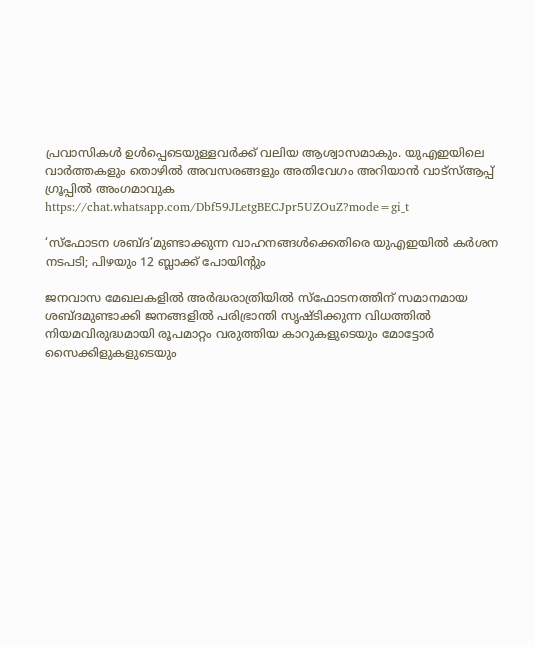പ്രവാസികൾ ഉൾപ്പെടെയുള്ളവർക്ക് വലിയ ആശ്വാസമാകും. യുഎഇയിലെ വാർത്തകളും തൊഴിൽ അവസരങ്ങളും അതിവേഗം അറിയാൻ വാട്സ്ആപ്പ് ഗ്രൂപ്പിൽ അംഗമാവുക https://chat.whatsapp.com/Dbf59JLetgBECJpr5UZOuZ?mode=gi_t

‘സ്ഫോടന ശബ്ദ’മുണ്ടാക്കുന്ന വാഹനങ്ങൾക്കെതിരെ യുഎഇയിൽ കർശന നടപടി; പിഴയും 12 ബ്ലാക്ക് പോയിന്റും

ജനവാസ മേഖലകളിൽ അർദ്ധരാത്രിയിൽ സ്ഫോടനത്തിന് സമാനമായ ശബ്ദമുണ്ടാക്കി ജനങ്ങളിൽ പരിഭ്രാന്തി സൃഷ്ടിക്കുന്ന വിധത്തിൽ നിയമവിരുദ്ധമായി രൂപമാറ്റം വരുത്തിയ കാറുകളുടെയും മോട്ടോർ സൈക്കിളുകളുടെയും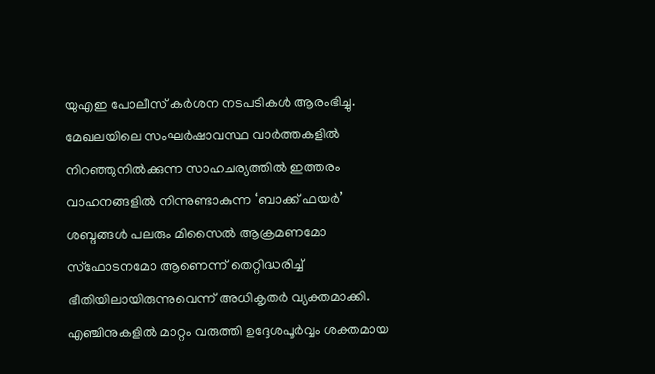യുഎഇ പോലീസ് കർശന നടപടികൾ ആരംഭിച്ചു. മേഖലയിലെ സംഘർഷാവസ്ഥ വാർത്തകളിൽ നിറഞ്ഞുനിൽക്കുന്ന സാഹചര്യത്തിൽ ഇത്തരം വാഹനങ്ങളിൽ നിന്നുണ്ടാകുന്ന ‘ബാക്ക് ഫയർ’ ശബ്ദങ്ങൾ പലരും മിസൈൽ ആക്രമണമോ സ്ഫോടനമോ ആണെന്ന് തെറ്റിദ്ധരിച്ച് ഭീതിയിലായിരുന്നുവെന്ന് അധികൃതർ വ്യക്തമാക്കി. എഞ്ചിനുകളിൽ മാറ്റം വരുത്തി ഉദ്ദേശപൂർവ്വം ശക്തമായ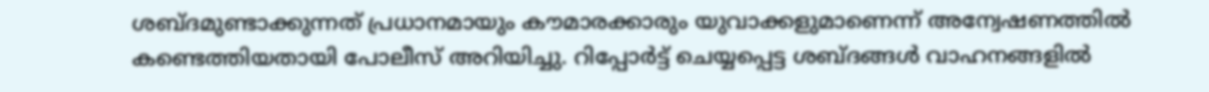ശബ്ദമുണ്ടാക്കുന്നത് പ്രധാനമായും കൗമാരക്കാരും യുവാക്കളുമാണെന്ന് അന്വേഷണത്തിൽ കണ്ടെത്തിയതായി പോലീസ് അറിയിച്ചു. റിപ്പോർട്ട് ചെയ്യപ്പെട്ട ശബ്ദങ്ങൾ വാഹനങ്ങളിൽ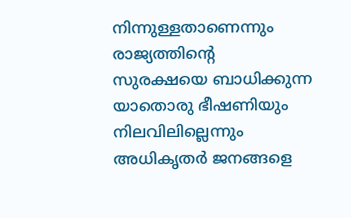നിന്നുള്ളതാണെന്നും രാജ്യത്തിന്റെ സുരക്ഷയെ ബാധിക്കുന്ന യാതൊരു ഭീഷണിയും നിലവിലില്ലെന്നും അധികൃതർ ജനങ്ങളെ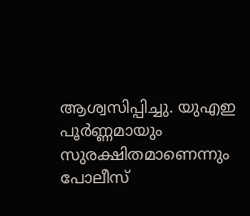ആശ്വസിപ്പിച്ചു. യുഎഇ പൂർണ്ണമായും സുരക്ഷിതമാണെന്നും പോലീസ്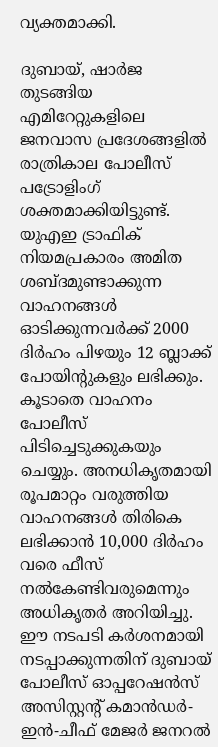വ്യക്തമാക്കി.

ദുബായ്, ഷാർജ തുടങ്ങിയ എമിറേറ്റുകളിലെ ജനവാസ പ്രദേശങ്ങളിൽ രാത്രികാല പോലീസ് പട്രോളിംഗ് ശക്തമാക്കിയിട്ടുണ്ട്. യുഎഇ ട്രാഫിക് നിയമപ്രകാരം അമിത ശബ്ദമുണ്ടാക്കുന്ന വാഹനങ്ങൾ ഓടിക്കുന്നവർക്ക് 2000 ദിർഹം പിഴയും 12 ബ്ലാക്ക് പോയിന്റുകളും ലഭിക്കും. കൂടാതെ വാഹനം പോലീസ് പിടിച്ചെടുക്കുകയും ചെയ്യും. അനധികൃതമായി രൂപമാറ്റം വരുത്തിയ വാഹനങ്ങൾ തിരികെ ലഭിക്കാൻ 10,000 ദിർഹം വരെ ഫീസ് നൽകേണ്ടിവരുമെന്നും അധികൃതർ അറിയിച്ചു. ഈ നടപടി കർശനമായി നടപ്പാക്കുന്നതിന് ദുബായ് പോലീസ് ഓപ്പറേഷൻസ് അസിസ്റ്റന്റ് കമാൻഡർ-ഇൻ-ചീഫ് മേജർ ജനറൽ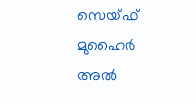സെയ്ഫ് മുഹൈർ അൽ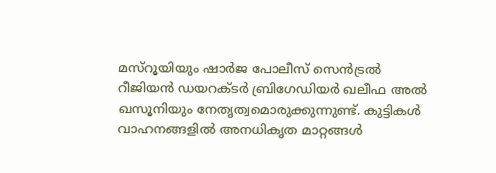മസ്‌റൂയിയും ഷാർജ പോലീസ് സെൻട്രൽ റീജിയൻ ഡയറക്ടർ ബ്രിഗേഡിയർ ഖലീഫ അൽ ഖസൂനിയും നേതൃത്വമൊരുക്കുന്നുണ്ട്. കുട്ടികൾ വാഹനങ്ങളിൽ അനധികൃത മാറ്റങ്ങൾ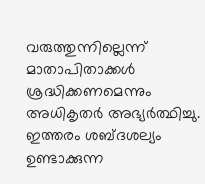വരുത്തുന്നില്ലെന്ന് മാതാപിതാക്കൾ ശ്രദ്ധിക്കണമെന്നും അധികൃതർ അഭ്യർത്ഥിച്ചു. ഇത്തരം ശബ്ദശല്യം ഉണ്ടാക്കുന്ന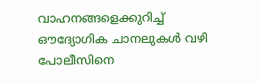വാഹനങ്ങളെക്കുറിച്ച് ഔദ്യോഗിക ചാനലുകൾ വഴി പോലീസിനെ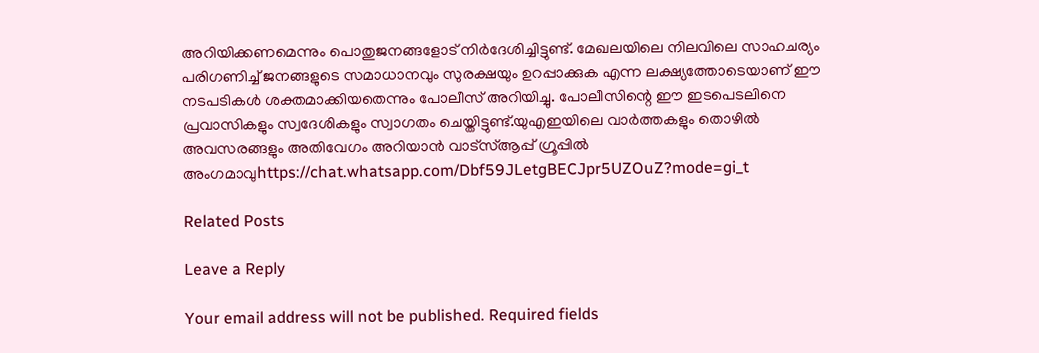അറിയിക്കണമെന്നും പൊതുജനങ്ങളോട് നിർദേശിച്ചിട്ടുണ്ട്. മേഖലയിലെ നിലവിലെ സാഹചര്യം പരിഗണിച്ച് ജനങ്ങളുടെ സമാധാനവും സുരക്ഷയും ഉറപ്പാക്കുക എന്ന ലക്ഷ്യത്തോടെയാണ് ഈ നടപടികൾ ശക്തമാക്കിയതെന്നും പോലീസ് അറിയിച്ചു. പോലീസിന്റെ ഈ ഇടപെടലിനെ പ്രവാസികളും സ്വദേശികളും സ്വാഗതം ചെയ്തിട്ടുണ്ട്.യുഎഇയിലെ വാർത്തകളും തൊഴിൽ അവസരങ്ങളും അതിവേഗം അറിയാൻ വാട്സ്ആപ്പ് ഗ്രൂപ്പിൽ അംഗമാവുhttps://chat.whatsapp.com/Dbf59JLetgBECJpr5UZOuZ?mode=gi_t

Related Posts

Leave a Reply

Your email address will not be published. Required fields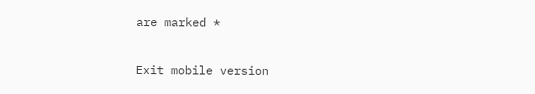are marked *

Exit mobile version